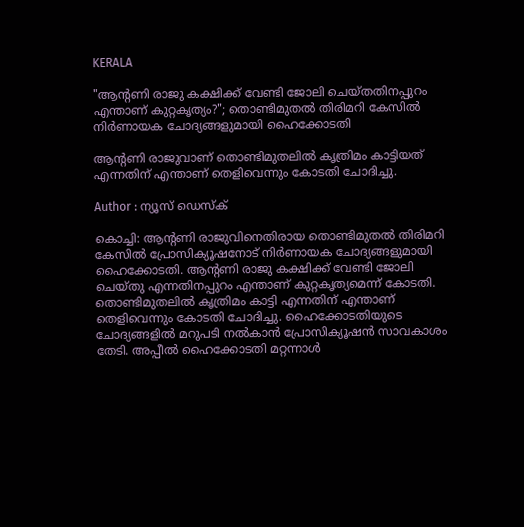KERALA

"ആന്റണി രാജു കക്ഷിക്ക് വേണ്ടി ജോലി ചെയ്തതിനപ്പുറം എന്താണ് കുറ്റകൃത്യം?"; തൊണ്ടിമുതല്‍ തിരിമറി കേസില്‍ നിർണായക ചോദ്യങ്ങളുമായി ഹൈക്കോടതി

ആന്റണി രാജുവാണ് തൊണ്ടിമുതലില്‍ കൃത്രിമം കാട്ടിയത് എന്നതിന് എന്താണ് തെളിവെന്നും കോടതി ചോദിച്ചു.

Author : ന്യൂസ് ഡെസ്ക്

കൊച്ചി: ആന്റണി രാജുവിനെതിരായ തൊണ്ടിമുതല്‍ തിരിമറി കേസില്‍ പ്രോസിക്യൂഷനോട് നിര്‍ണായക ചോദ്യങ്ങളുമായി ഹൈക്കോടതി. ആന്റണി രാജു കക്ഷിക്ക് വേണ്ടി ജോലി ചെയ്തു എന്നതിനപ്പുറം എന്താണ് കുറ്റകൃത്യമെന്ന് കോടതി. തൊണ്ടിമുതലില്‍ കൃത്രിമം കാട്ടി എന്നതിന് എന്താണ് തെളിവെന്നും കോടതി ചോദിച്ചു. ഹൈക്കോടതിയുടെ ചോദ്യങ്ങളില്‍ മറുപടി നല്‍കാന്‍ പ്രോസിക്യൂഷന്‍ സാവകാശം തേടി. അപ്പീല്‍ ഹൈക്കോടതി മറ്റന്നാള്‍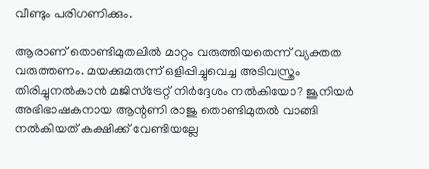വീണ്ടും പരിഗണിക്കും.

ആരാണ് തൊണ്ടിമുതലില്‍ മാറ്റം വരുത്തിയതെന്ന് വ്യക്തത വരുത്തണം. മയക്കുമരുന്ന് ഒളിപ്പിച്ചുവെച്ച അടിവസ്ത്രം തിരിച്ചുനല്‍കാന്‍ മജിസ്ട്രേറ്റ് നിര്‍ദ്ദേശം നല്‍കിയോ? ജൂനിയര്‍ അഭിഭാഷകനായ ആന്റണി രാജു തൊണ്ടിമുതല്‍ വാങ്ങി നല്‍കിയത് കക്ഷിക്ക് വേണ്ടിയല്ലേ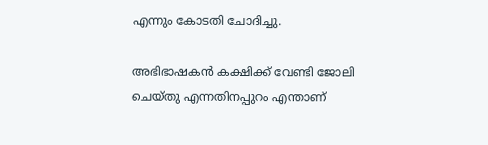എന്നും കോടതി ചോദിച്ചു.

അഭിഭാഷകന്‍ കക്ഷിക്ക് വേണ്ടി ജോലി ചെയ്തു എന്നതിനപ്പുറം എന്താണ്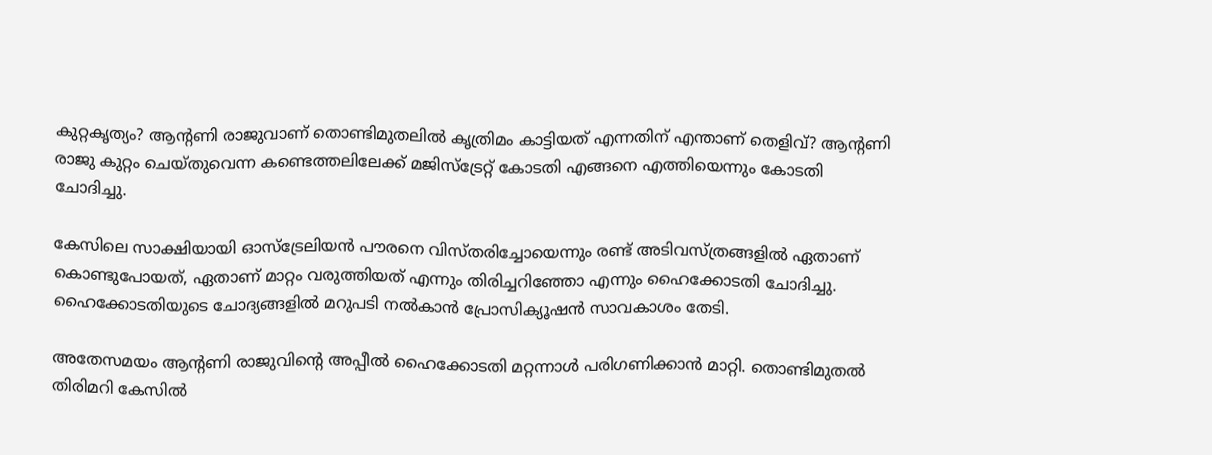കുറ്റകൃത്യം? ആന്റണി രാജുവാണ് തൊണ്ടിമുതലില്‍ കൃത്രിമം കാട്ടിയത് എന്നതിന് എന്താണ് തെളിവ്? ആന്റണി രാജു കുറ്റം ചെയ്തുവെന്ന കണ്ടെത്തലിലേക്ക് മജിസ്ട്രേറ്റ് കോടതി എങ്ങനെ എത്തിയെന്നും കോടതി ചോദിച്ചു.

കേസിലെ സാക്ഷിയായി ഓസ്ട്രേലിയന്‍ പൗരനെ വിസ്തരിച്ചോയെന്നും രണ്ട് അടിവസ്ത്രങ്ങളില്‍ ഏതാണ് കൊണ്ടുപോയത്, ഏതാണ് മാറ്റം വരുത്തിയത് എന്നും തിരിച്ചറിഞ്ഞോ എന്നും ഹൈക്കോടതി ചോദിച്ചു. ഹൈക്കോടതിയുടെ ചോദ്യങ്ങളില്‍ മറുപടി നല്‍കാന്‍ പ്രോസിക്യൂഷന്‍ സാവകാശം തേടി.

അതേസമയം ആന്റണി രാജുവിന്റെ അപ്പീല്‍ ഹൈക്കോടതി മറ്റന്നാള്‍ പരിഗണിക്കാന്‍ മാറ്റി. തൊണ്ടിമുതല്‍ തിരിമറി കേസില്‍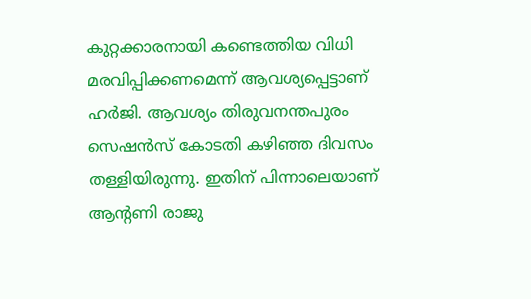കുറ്റക്കാരനായി കണ്ടെത്തിയ വിധി മരവിപ്പിക്കണമെന്ന് ആവശ്യപ്പെട്ടാണ് ഹര്‍ജി. ആവശ്യം തിരുവനന്തപുരം സെഷന്‍സ് കോടതി കഴിഞ്ഞ ദിവസം തള്ളിയിരുന്നു. ഇതിന് പിന്നാലെയാണ് ആന്റണി രാജു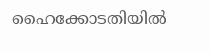ഹൈക്കോടതിയില്‍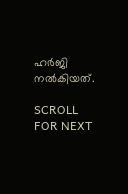ഹര്‍ജി നല്‍കിയത്.

SCROLL FOR NEXT